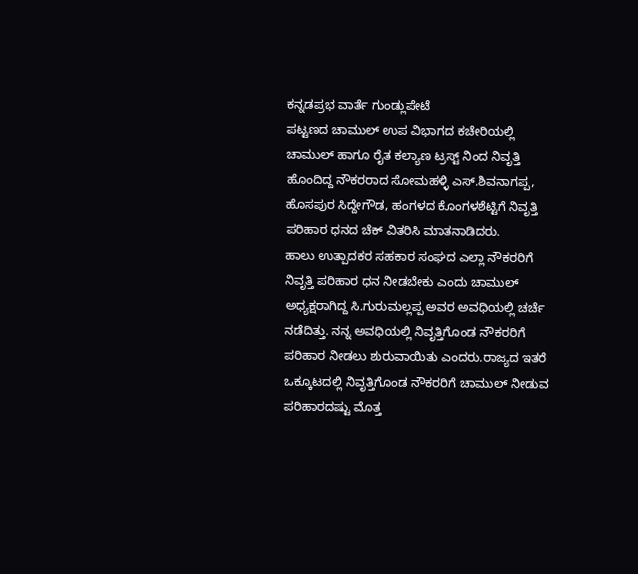ಕನ್ನಡಪ್ರಭ ವಾರ್ತೆ ಗುಂಡ್ಲುಪೇಟೆ
ಪಟ್ಟಣದ ಚಾಮುಲ್ ಉಪ ವಿಭಾಗದ ಕಚೇರಿಯಲ್ಲಿ ಚಾಮುಲ್ ಹಾಗೂ ರೈತ ಕಲ್ಯಾಣ ಟ್ರಸ್ಟ್ ನಿಂದ ನಿವೃತ್ತಿ ಹೊಂದಿದ್ದ ನೌಕರರಾದ ಸೋಮಹಳ್ಳಿ ಎಸ್.ಶಿವನಾಗಪ್ಪ, ಹೊಸಪುರ ಸಿದ್ದೇಗೌಡ, ಹಂಗಳದ ಕೊಂಗಳಶೆಟ್ಟಿಗೆ ನಿವೃತ್ತಿ ಪರಿಹಾರ ಧನದ ಚೆಕ್ ವಿತರಿಸಿ ಮಾತನಾಡಿದರು.
ಹಾಲು ಉತ್ಪಾದಕರ ಸಹಕಾರ ಸಂಘದ ಎಲ್ಲಾ ನೌಕರರಿಗೆ ನಿವೃತ್ತಿ ಪರಿಹಾರ ಧನ ನೀಡಬೇಕು ಎಂದು ಚಾಮುಲ್ ಅಧ್ಯಕ್ಷರಾಗಿದ್ದ ಸಿ.ಗುರುಮಲ್ಲಪ್ಪ ಅವರ ಅವಧಿಯಲ್ಲಿ ಚರ್ಚೆ ನಡೆದಿತ್ತು. ನನ್ನ ಅವಧಿಯಲ್ಲಿ ನಿವೃತ್ತಿಗೊಂಡ ನೌಕರರಿಗೆ ಪರಿಹಾರ ನೀಡಲು ಶುರುವಾಯಿತು ಎಂದರು.ರಾಜ್ಯದ ಇತರೆ ಒಕ್ಕೂಟದಲ್ಲಿ ನಿವೃತ್ತಿಗೊಂಡ ನೌಕರರಿಗೆ ಚಾಮುಲ್ ನೀಡುವ ಪರಿಹಾರದಷ್ಟು ಮೊತ್ತ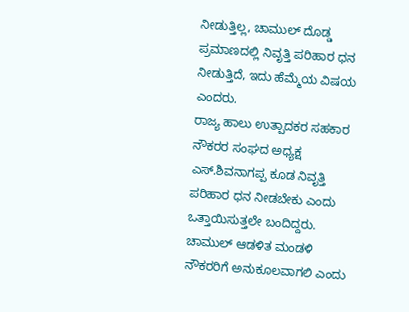ನೀಡುತ್ತಿಲ್ಲ, ಚಾಮುಲ್ ದೊಡ್ಡ ಪ್ರಮಾಣದಲ್ಲಿ ನಿವೃತ್ತಿ ಪರಿಹಾರ ಧನ ನೀಡುತ್ತಿದೆ, ಇದು ಹೆಮ್ಮೆಯ ವಿಷಯ ಎಂದರು.
ರಾಜ್ಯ ಹಾಲು ಉತ್ಪಾದಕರ ಸಹಕಾರ ನೌಕರರ ಸಂಘದ ಅಧ್ಯಕ್ಷ ಎಸ್.ಶಿವನಾಗಪ್ಪ ಕೂಡ ನಿವೃತ್ತಿ ಪರಿಹಾರ ಧನ ನೀಡಬೇಕು ಎಂದು ಒತ್ತಾಯಿಸುತ್ತಲೇ ಬಂದಿದ್ದರು. ಚಾಮುಲ್ ಆಡಳಿತ ಮಂಡಳಿ ನೌಕರರಿಗೆ ಅನುಕೂಲವಾಗಲಿ ಎಂದು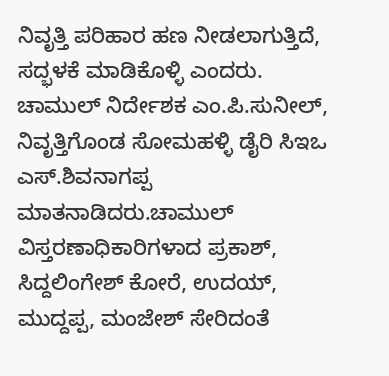ನಿವೃತ್ತಿ ಪರಿಹಾರ ಹಣ ನೀಡಲಾಗುತ್ತಿದೆ, ಸದ್ಭಳಕೆ ಮಾಡಿಕೊಳ್ಳಿ ಎಂದರು.
ಚಾಮುಲ್ ನಿರ್ದೇಶಕ ಎಂ.ಪಿ.ಸುನೀಲ್, ನಿವೃತ್ತಿಗೊಂಡ ಸೋಮಹಳ್ಳಿ ಡೈರಿ ಸಿಇಒ ಎಸ್.ಶಿವನಾಗಪ್ಪ ಮಾತನಾಡಿದರು.ಚಾಮುಲ್ ವಿಸ್ತರಣಾಧಿಕಾರಿಗಳಾದ ಪ್ರಕಾಶ್, ಸಿದ್ದಲಿಂಗೇಶ್ ಕೋರೆ, ಉದಯ್, ಮುದ್ದಪ್ಪ, ಮಂಜೇಶ್ ಸೇರಿದಂತೆ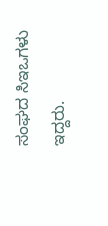ಸಂಘದ ಸಿಇಒಗಳು ಇದ್ದರು.